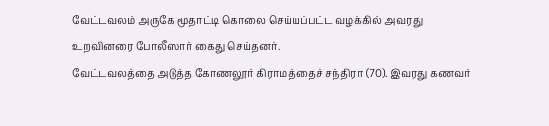வேட்டவலம் அருகே மூதாட்டி கொலை செய்யப்பட்ட வழக்கில் அவரது உறவினரை போலீஸார் கைது செய்தனர்.
வேட்டவலத்தை அடுத்த கோணலூர் கிராமத்தைச் சந்திரா (70). இவரது கணவர்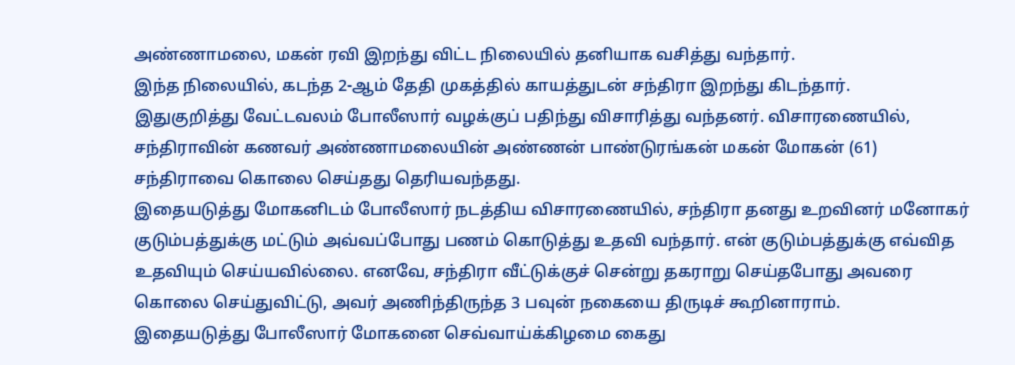அண்ணாமலை, மகன் ரவி இறந்து விட்ட நிலையில் தனியாக வசித்து வந்தார்.
இந்த நிலையில், கடந்த 2-ஆம் தேதி முகத்தில் காயத்துடன் சந்திரா இறந்து கிடந்தார்.
இதுகுறித்து வேட்டவலம் போலீஸார் வழக்குப் பதிந்து விசாரித்து வந்தனர். விசாரணையில், சந்திராவின் கணவர் அண்ணாமலையின் அண்ணன் பாண்டுரங்கன் மகன் மோகன் (61) சந்திராவை கொலை செய்தது தெரியவந்தது.
இதையடுத்து மோகனிடம் போலீஸார் நடத்திய விசாரணையில், சந்திரா தனது உறவினர் மனோகர் குடும்பத்துக்கு மட்டும் அவ்வப்போது பணம் கொடுத்து உதவி வந்தார். என் குடும்பத்துக்கு எவ்வித உதவியும் செய்யவில்லை. எனவே, சந்திரா வீட்டுக்குச் சென்று தகராறு செய்தபோது அவரை கொலை செய்துவிட்டு, அவர் அணிந்திருந்த 3 பவுன் நகையை திருடிச் கூறினாராம்.
இதையடுத்து போலீஸார் மோகனை செவ்வாய்க்கிழமை கைது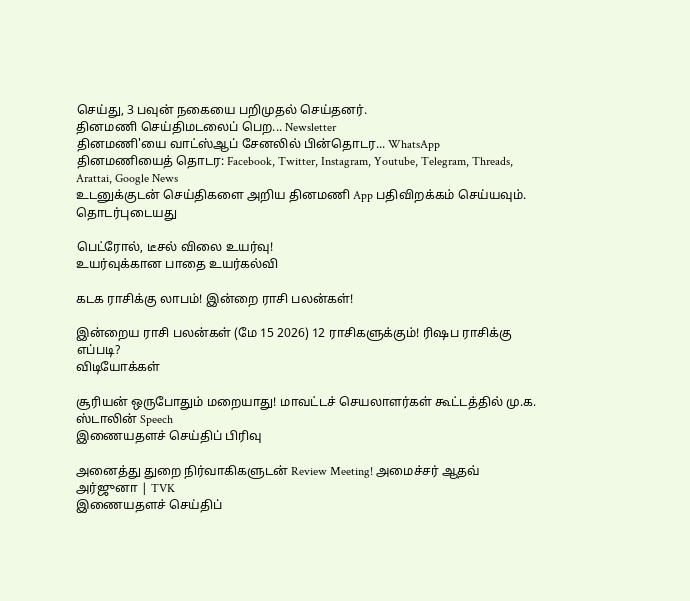செய்து, 3 பவுன் நகையை பறிமுதல் செய்தனர்.
தினமணி செய்திமடலைப் பெற... Newsletter
தினமணி'யை வாட்ஸ்ஆப் சேனலில் பின்தொடர... WhatsApp
தினமணியைத் தொடர: Facebook, Twitter, Instagram, Youtube, Telegram, Threads, Arattai, Google News
உடனுக்குடன் செய்திகளை அறிய தினமணி App பதிவிறக்கம் செய்யவும்.
தொடர்புடையது

பெட்ரோல், டீசல் விலை உயர்வு!
உயர்வுக்கான பாதை உயர்கல்வி

கடக ராசிக்கு லாபம்! இன்றை ராசி பலன்கள்!

இன்றைய ராசி பலன்கள் (மே 15 2026) 12 ராசிகளுக்கும்! ரிஷப ராசிக்கு எப்படி?
விடியோக்கள்

சூரியன் ஒருபோதும் மறையாது! மாவட்டச் செயலாளர்கள் கூட்டத்தில் மு.க. ஸ்டாலின் Speech
இணையதளச் செய்திப் பிரிவு

அனைத்து துறை நிர்வாகிகளுடன் Review Meeting! அமைச்சர் ஆதவ் அர்ஜுனா | TVK
இணையதளச் செய்திப்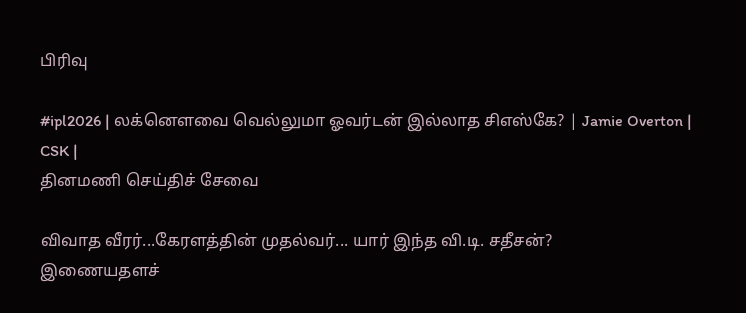பிரிவு

#ipl2026 | லக்னௌவை வெல்லுமா ஓவர்டன் இல்லாத சிஎஸ்கே? | Jamie Overton | CSK |
தினமணி செய்திச் சேவை

விவாத வீரர்...கேரளத்தின் முதல்வர்... யார் இந்த வி.டி. சதீசன்?
இணையதளச்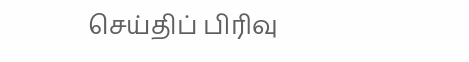செய்திப் பிரிவு